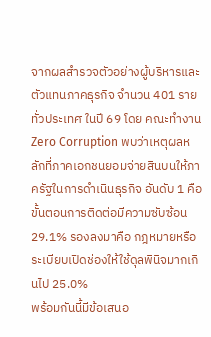จากผลสำรวจตัวอย่างผู้บริหารและตัวแทนภาคธุรกิจ จำนวน 401 ราย ทั่วประเทศ ในปี 69 โดย คณะทำงาน Zero Corruption พบว่าเหตุผลหลักที่ภาคเอกชนยอมจ่ายสินบนให้ภาครัฐในการดำเนินธุรกิจ อันดับ 1 คือ ขั้นตอนการติดต่อมีความซับซ้อน 29.1% รองลงมาคือ กฎหมายหรือระเบียบเปิดช่องให้ใช้ดุลพินิจมากเกินไป 25.0%
พร้อมกันนี้มีข้อเสนอ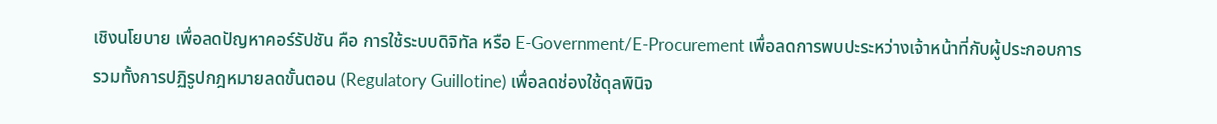เชิงนโยบาย เพื่อลดปัญหาคอร์รัปชัน คือ การใช้ระบบดิจิทัล หรือ E-Government/E-Procurement เพื่อลดการพบปะระหว่างเจ้าหน้าที่กับผู้ประกอบการ รวมทั้งการปฏิรูปกฎหมายลดขั้นตอน (Regulatory Guillotine) เพื่อลดช่องใช้ดุลพินิจ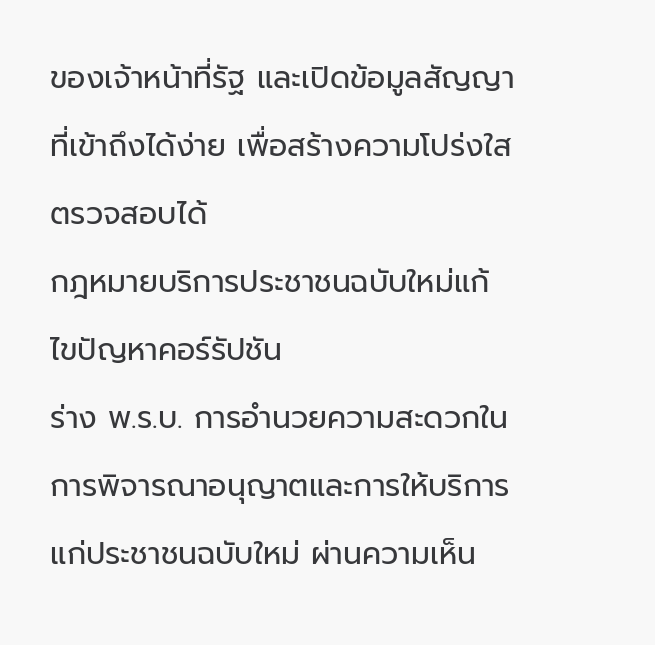ของเจ้าหน้าที่รัฐ และเปิดข้อมูลสัญญา ที่เข้าถึงได้ง่าย เพื่อสร้างความโปร่งใสตรวจสอบได้
กฎหมายบริการประชาชนฉบับใหม่แก้ไขปัญหาคอร์รัปชัน
ร่าง พ.ร.บ. การอำนวยความสะดวกในการพิจารณาอนุญาตและการให้บริการแก่ประชาชนฉบับใหม่ ผ่านความเห็น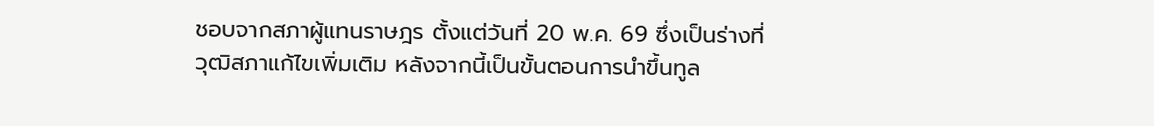ชอบจากสภาผู้แทนราษฎร ตั้งแต่วันที่ 20 พ.ค. 69 ซึ่งเป็นร่างที่วุฒิสภาแก้ไขเพิ่มเติม หลังจากนี้เป็นขั้นตอนการนำขึ้นทูล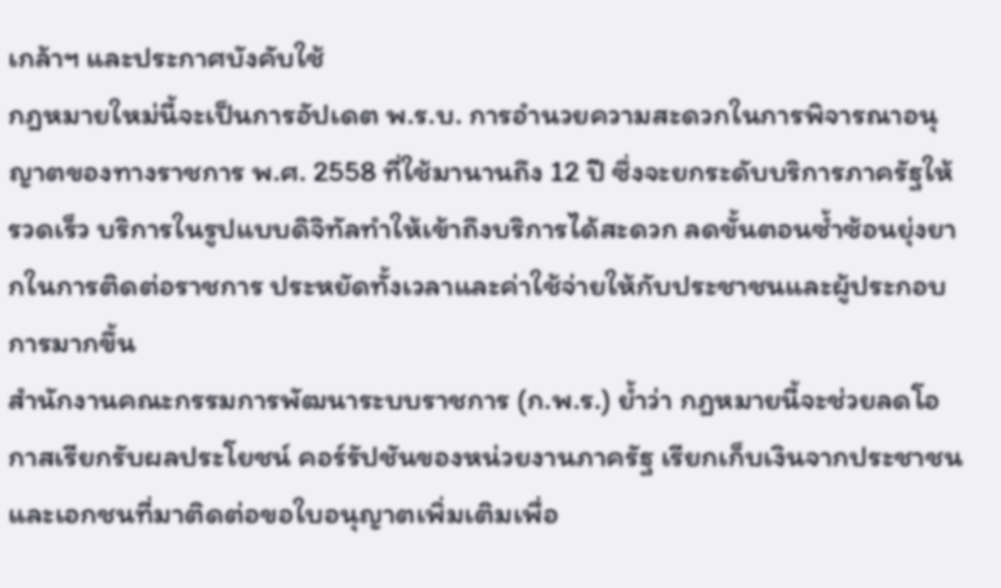เกล้าฯ และประกาศบังคับใช้
กฎหมายใหม่นี้จะเป็นการอัปเดต พ.ร.บ. การอำนวยความสะดวกในการพิจารณาอนุญาตของทางราชการ พ.ศ. 2558 ที่ใช้มานานถึง 12 ปี ซึ่งจะยกระดับบริการภาครัฐให้รวดเร็ว บริการในรูปแบบดิจิทัลทำให้เข้าถึงบริการได้สะดวก ลดขั้นตอนซ้ำซ้อนยุ่งยากในการติดต่อราชการ ประหยัดทั้งเวลาและค่าใช้จ่ายให้กับประชาชนและผู้ประกอบการมากขึ้น
สำนักงานคณะกรรมการพัฒนาระบบราชการ (ก.พ.ร.) ย้ำว่า กฎหมายนี้จะช่วยลดโอกาสเรียกรับผลประโยชน์ คอร์รัปชันของหน่วยงานภาครัฐ เรียกเก็บเงินจากประชาชนและเอกชนที่มาติดต่อขอใบอนุญาตเพิ่มเติมเพื่อ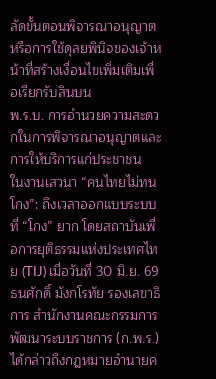ลัดขั้นตอนพิจารณาอนุญาต หรือการใช้ดุลยพินิจของเจ้าหน้าที่สร้างเงื่อนไขเพิ่มเติมเพื่อเรียกรับสินบน
พ.ร.บ. การอำนวยความสะดวกในการพิจารณาอนุญาตและการให้บริการแก่ประชาชน
ในงานเสวนา “คนไทยไม่ทนโกง”: ถึงเวลาออกแบบระบบที่ “โกง” ยาก โดยสถาบันเพื่อการยุติธรรมแห่งประเทศไทย (TIJ) เมื่อวันที่ 30 มิ.ย. 69 ธนศักดิ์ มังกโรทัย รองเลขาธิการ สำนักงานคณะกรรมการพัฒนาระบบราชการ (ก.พ.ร.) ได้กล่าวถึงกฎหมายอำนายค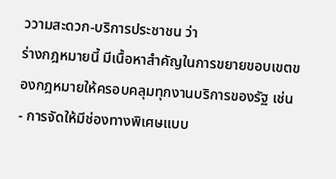ววามสะดวก-บริการประชาชน ว่า
ร่างกฎหมายนี้ มีเนื้อหาสำคัญในการขยายขอบเขตของกฎหมายให้ครอบคลุมทุกงานบริการของรัฐ เช่น
- การจัดให้มีช่องทางพิเศษแบบ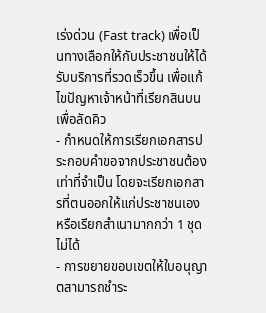เร่งด่วน (Fast track) เพื่อเป็นทางเลือกให้กับประชาชนให้ได้รับบริการที่รวดเร็วขึ้น เพื่อแก้ไขปัญหาเจ้าหน้าที่เรียกสินบนเพื่อลัดคิว
- กำหนดให้การเรียกเอกสารประกอบคำขอจากประชาชนต้องเท่าที่จำเป็น โดยจะเรียกเอกสารที่ตนออกให้แก่ประชาชนเอง หรือเรียกสำเนามากกว่า 1 ชุด ไม่ได้
- การขยายขอบเขตให้ใบอนุญาตสามารถชำระ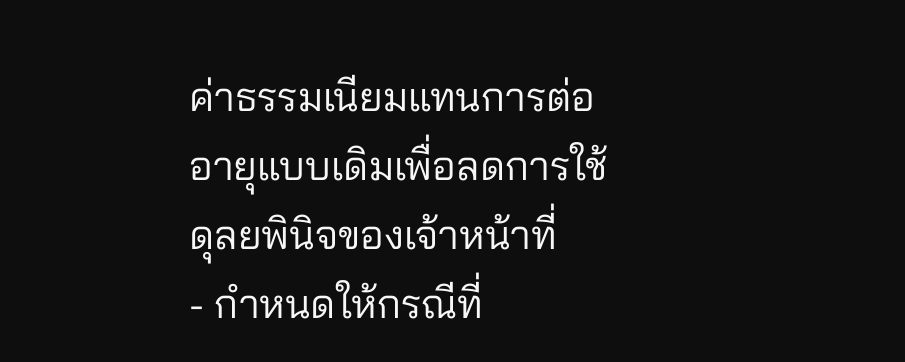ค่าธรรมเนียมแทนการต่ออายุแบบเดิมเพื่อลดการใช้ดุลยพินิจของเจ้าหน้าที่
- กำหนดให้กรณีที่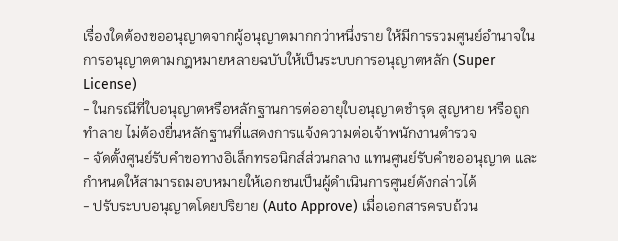เรื่องใดต้องขออนุญาตจากผู้อนุญาตมากกว่าหนึ่งราย ให้มีการรวมศูนย์อำนาจในการอนุญาตตามกฎหมายหลายฉบับให้เป็นระบบการอนุญาตหลัก (Super License)
- ในกรณีที่ใบอนุญาตหรือหลักฐานการต่ออายุใบอนุญาตชำรุด สูญหาย หรือถูกทำลาย ไม่ต้องยื่นหลักฐานที่แสดงการแจ้งความต่อเจ้าพนักงานตำรวจ
- จัดตั้งศูนย์รับคำขอทางอิเล็กทรอนิกส์ส่วนกลาง แทนศูนย์รับคำขออนุญาต และกำหนดให้สามารถมอบหมายให้เอกชนเป็นผู้ดำเนินการศูนย์ดังกล่าวได้
- ปรับระบบอนุญาตโดยปริยาย (Auto Approve) เมื่อเอกสารครบถ้วน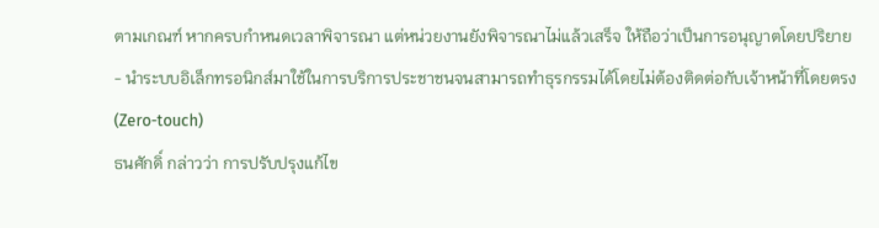ตามเกณฑ์ หากครบกำหนดเวลาพิจารณา แต่หน่วยงานยังพิจารณาไม่แล้วเสร็จ ให้ถือว่าเป็นการอนุญาตโดยปริยาย
- นำระบบอิเล็กทรอนิกส์มาใช้ในการบริการประชาชนจนสามารถทำธุรกรรมได้โดยไม่ต้องติดต่อกับเจ้าหน้าที่โดยตรง (Zero-touch)
ธนศักดิ์ กล่าวว่า การปรับปรุงแก้ไข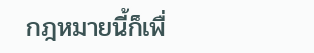กฎหมายนี้ก็เพื่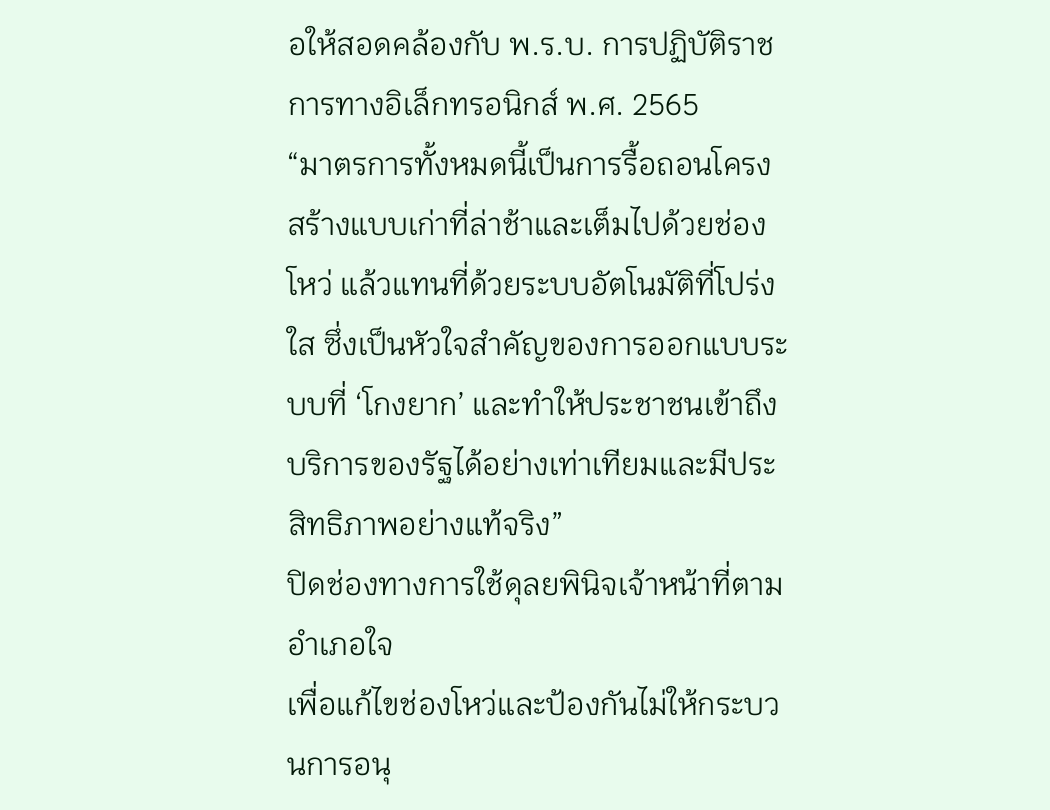อให้สอดคล้องกับ พ.ร.บ. การปฏิบัติราชการทางอิเล็กทรอนิกส์ พ.ศ. 2565
“มาตรการทั้งหมดนี้เป็นการรื้อถอนโครงสร้างแบบเก่าที่ล่าช้าและเต็มไปด้วยช่องโหว่ แล้วแทนที่ด้วยระบบอัตโนมัติที่โปร่งใส ซึ่งเป็นหัวใจสำคัญของการออกแบบระบบที่ ‘โกงยาก’ และทำให้ประชาชนเข้าถึงบริการของรัฐได้อย่างเท่าเทียมและมีประสิทธิภาพอย่างแท้จริง”
ปิดช่องทางการใช้ดุลยพินิจเจ้าหน้าที่ตามอำเภอใจ
เพื่อแก้ไขช่องโหว่และป้องกันไม่ให้กระบวนการอนุ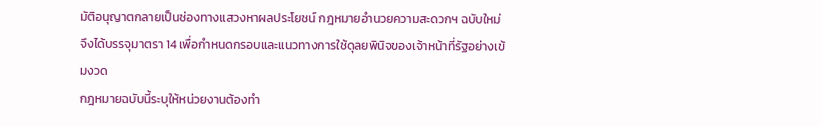มัติอนุญาตกลายเป็นช่องทางแสวงหาผลประโยชน์ กฎหมายอำนวยความสะดวกฯ ฉบับใหม่ จึงได้บรรจุมาตรา 14 เพื่อกำหนดกรอบและแนวทางการใช้ดุลยพินิจของเจ้าหน้าที่รัฐอย่างเข้มงวด
กฎหมายฉบับนี้ระบุให้หน่วยงานต้องทำ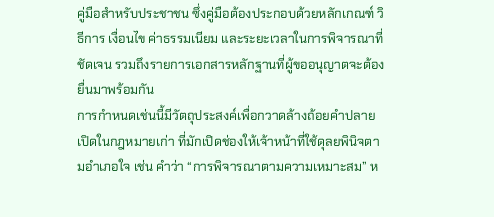คู่มือสำหรับประชาชน ซึ่งคู่มือต้องประกอบด้วยหลักเกณฑ์ วิธีการ เงื่อนไข ค่าธรรมเนียม และระยะเวลาในการพิจารณาที่ชัดเจน รวมถึงรายการเอกสารหลักฐานที่ผู้ขออนุญาตจะต้องยื่นมาพร้อมกัน
การกำหนดเช่นนี้มีวัตถุประสงค์เพื่อกวาดล้างถ้อยคำปลายเปิดในกฎหมายเก่า ที่มักเปิดช่องให้เจ้าหน้าที่ใช้ดุลยพินิจตามอำเภอใจ เช่น คำว่า “การพิจารณาตามความเหมาะสม” ห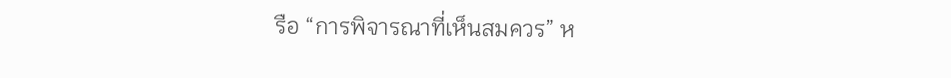รือ “การพิจารณาที่เห็นสมควร” ห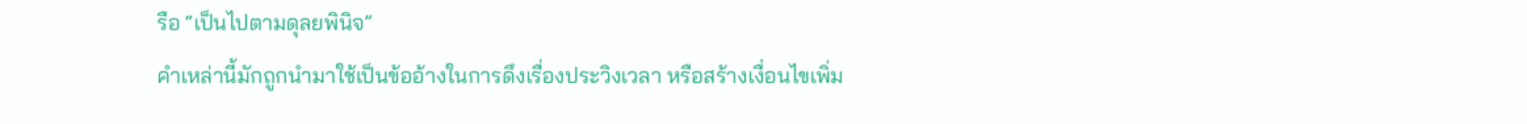รือ “เป็นไปตามดุลยพินิจ”
คำเหล่านี้มักถูกนำมาใช้เป็นข้ออ้างในการดึงเรื่องประวิงเวลา หรือสร้างเงื่อนไขเพิ่ม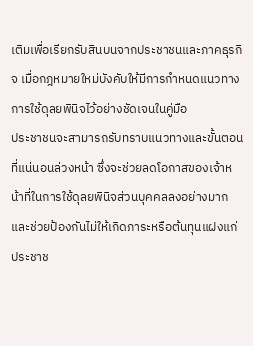เติมเพื่อเรียกรับสินบนจากประชาชนและภาคธุรกิจ เมื่อกฎหมายใหม่บังคับให้มีการกำหนดแนวทางการใช้ดุลยพินิจไว้อย่างชัดเจนในคู่มือ
ประชาชนจะสามารถรับทราบแนวทางและขั้นตอนที่แน่นอนล่วงหน้า ซึ่งจะช่วยลดโอกาสของเจ้าหน้าที่ในการใช้ดุลยพินิจส่วนบุคคลลงอย่างมาก และช่วยป้องกันไม่ให้เกิดภาระหรือต้นทุนแฝงแก่ประชาช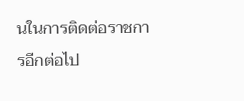นในการติดต่อราชการอีกต่อไป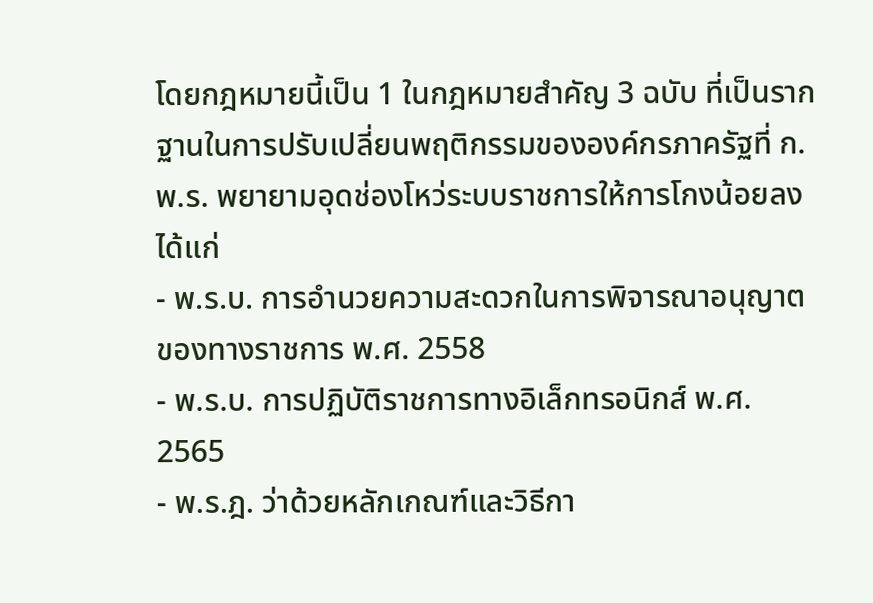โดยกฎหมายนี้เป็น 1 ในกฎหมายสำคัญ 3 ฉบับ ที่เป็นรากฐานในการปรับเปลี่ยนพฤติกรรมขององค์กรภาครัฐที่ ก.พ.ร. พยายามอุดช่องโหว่ระบบราชการให้การโกงน้อยลง ได้แก่
- พ.ร.บ. การอำนวยความสะดวกในการพิจารณาอนุญาตของทางราชการ พ.ศ. 2558
- พ.ร.บ. การปฏิบัติราชการทางอิเล็กทรอนิกส์ พ.ศ. 2565
- พ.ร.ฎ. ว่าด้วยหลักเกณฑ์และวิธีกา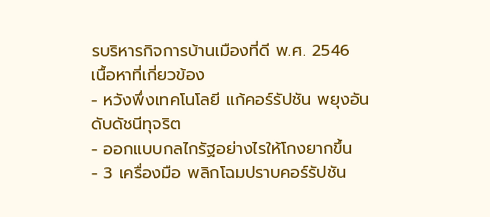รบริหารกิจการบ้านเมืองที่ดี พ.ศ. 2546
เนื้อหาที่เกี่ยวข้อง
- หวังพึ่งเทคโนโลยี แก้คอร์รัปชัน พยุงอันดับดัชนีทุจริต
- ออกแบบกลไกรัฐอย่างไรให้โกงยากขึ้น
- 3 เครื่องมือ พลิกโฉมปราบคอร์รัปชัน